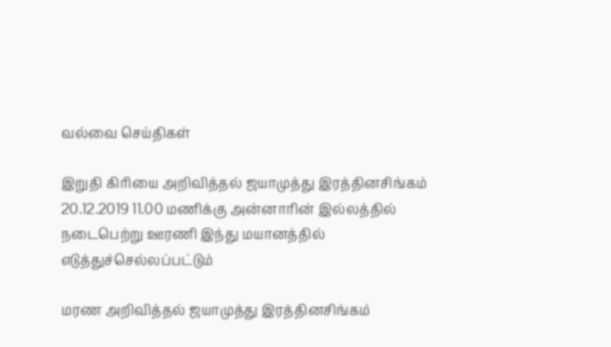வல்வை செய்திகள்

இறுதி கிரியை அறிவித்தல் ஜயாமுத்து இரத்தினசிங்கம்  20.12.2019 11.00 மணிக்கு அன்னாரின் இல்லத்தில் நடைபெற்று ஊரணி இந்து மயானத்தில் எடுத்துச்செல்லப்பட்டும்

மரண அறிவித்தல் ஜயாமுத்து இரத்தினசிங்கம்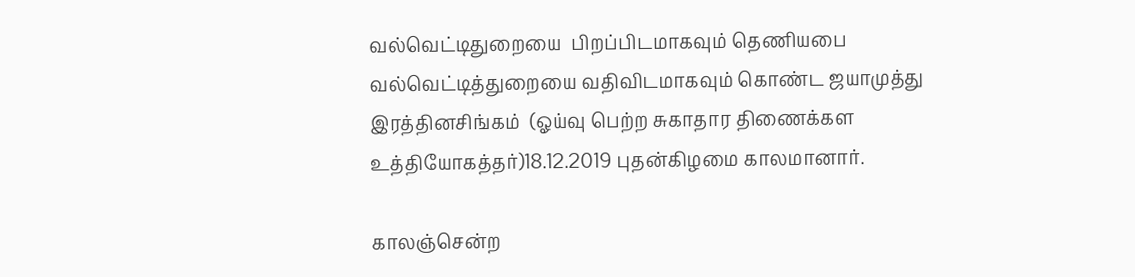வல்வெட்டிதுறையை  பிறப்பிடமாகவும் தெணியபை வல்வெட்டித்துறையை வதிவிடமாகவும் கொண்ட ஜயாமுத்து இரத்தினசிங்கம்  (ஓய்வு பெற்ற சுகாதார திணைக்கள உத்தியோகத்தர்)18.12.2019 புதன்கிழமை காலமானார்.

காலஞ்சென்ற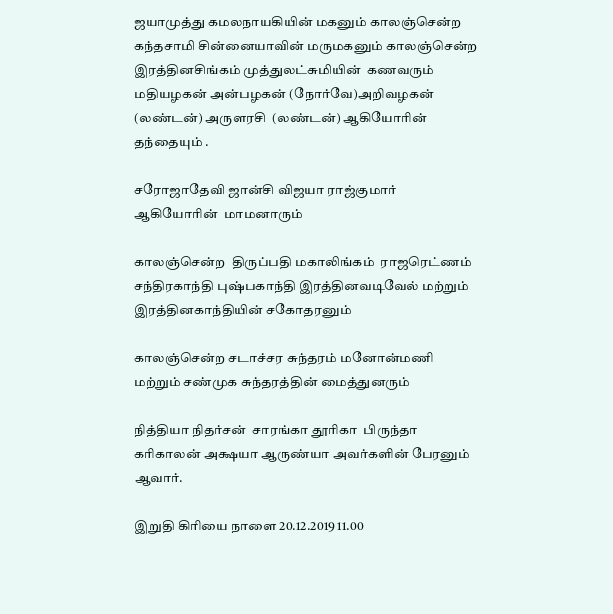ஜயாமுத்து கமலநாயகியின் மகனும் காலஞ்சென்ற கந்தசாமி சின்னையாவின் மருமகனும் காலஞ்சென்ற இரத்தினசிங்கம் முத்துலட்சுமியின்  கணவரும்  மதியழகன் அன்பழகன் (நோர்வே)அறிவழகன் (லண்டன்) அருளரசி  (லண்டன்) ஆகியோரின் தந்தையும் .

சரோஜாதேவி ஜான்சி விஜயா ராஜ்குமார் ஆகியோரின்  மாமனாரும்

காலஞ்சென்ற  திருப்பதி மகாலிங்கம்  ராஜரெட்ணம் சந்திரகாந்தி புஷ்பகாந்தி இரத்தினவடிவேல் மற்றும் இரத்தினகாந்தியின் சகோதரனும்

காலஞ்சென்ற சடாச்சர சுந்தரம் மனோன்மணி மற்றும் சண்முக சுந்தரத்தின் மைத்துனரும்

நித்தியா நிதர்சன்  சாரங்கா தூரிகா  பிருந்தா கரிகாலன் அக்ஷயா ஆருண்யா அவர்களின் பேரனும் ஆவார்.

இறுதி கிரியை நாளை 20.12.2019 11.00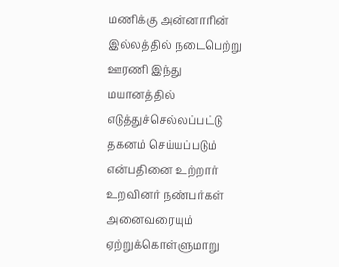மணிக்கு அன்னாரின் இல்லத்தில் நடைபெற்று ஊரணி இந்து மயானத்தில் எடுத்துச்செல்லப்பட்டு தகனம் செய்யப்படும் என்பதினை உற்றார் உறவினர் நண்பர்கள் அனைவரையும் ஏற்றுக்கொள்ளுமாறு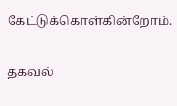கேட்டுக்கொள்கின்றோம்.

தகவல்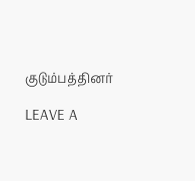குடும்பத்தினர்

LEAVE A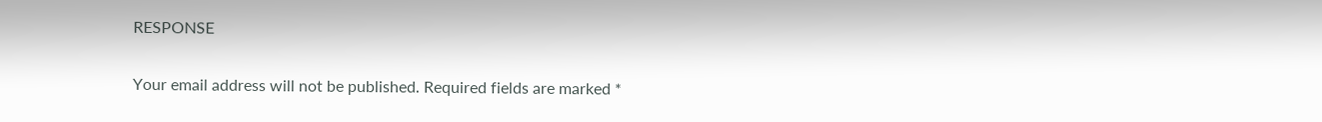RESPONSE

Your email address will not be published. Required fields are marked *